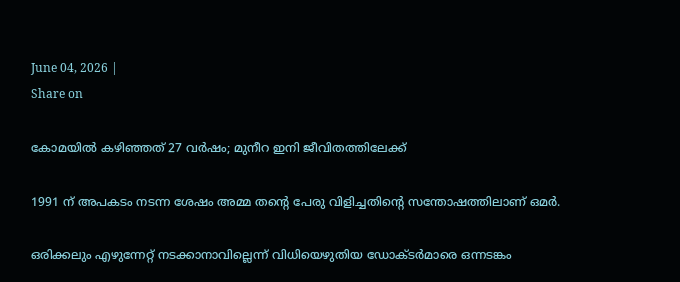June 04, 2026 |
Share on

കോമയില്‍ കഴിഞ്ഞത് 27 വര്‍ഷം; മുനീറ ഇനി ജീവിതത്തിലേക്ക്

1991 ന് അപകടം നടന്ന ശേഷം അമ്മ തന്റെ പേരു വിളിച്ചതിന്റെ സന്തോഷത്തിലാണ് ഒമര്‍.

ഒരിക്കലും എഴുന്നേറ്റ് നടക്കാനാവില്ലെന്ന് വിധിയെഴുതിയ ഡോക്ടര്‍മാരെ ഒന്നടങ്കം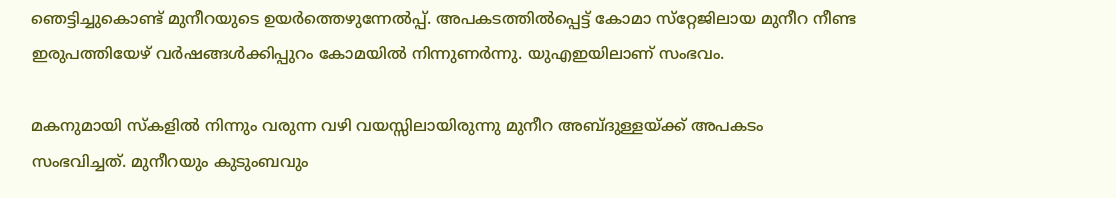ഞെട്ടിച്ചുകൊണ്ട് മുനീറയുടെ ഉയര്‍ത്തെഴുന്നേല്‍പ്പ്. അപകടത്തില്‍പ്പെട്ട് കോമാ സ്‌റ്റേജിലായ മുനീറ നീണ്ട ഇരുപത്തിയേഴ് വര്‍ഷങ്ങള്‍ക്കിപ്പുറം കോമയില്‍ നിന്നുണര്‍ന്നു. യുഎഇയിലാണ് സംഭവം.

മകനുമായി സ്‌കളില്‍ നിന്നും വരുന്ന വഴി വയസ്സിലായിരുന്നു മുനീറ അബ്ദുള്ളയ്ക്ക് അപകടം സംഭവിച്ചത്. മുനീറയും കുടുംബവും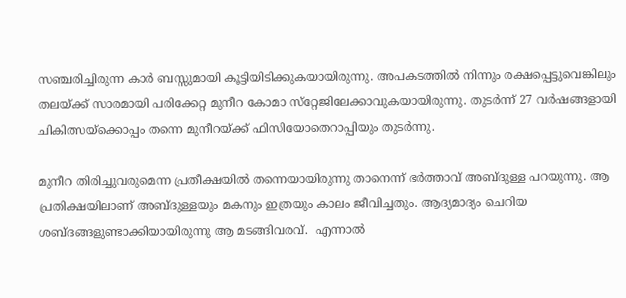സഞ്ചരിച്ചിരുന്ന കാര്‍ ബസ്സുമായി കൂട്ടിയിടിക്കുകയായിരുന്നു. അപകടത്തില്‍ നിന്നും രക്ഷപ്പെട്ടുവെങ്കിലും തലയ്ക്ക് സാരമായി പരിക്കേറ്റ മുനീറ കോമാ സ്‌റ്റേജിലേക്കാവുകയായിരുന്നു. തുടര്‍ന്ന് 27 വര്‍ഷങ്ങളായി ചികിത്സയ്‌ക്കൊപ്പം തന്നെ മുനീറയ്ക്ക് ഫിസിയോതെറാപ്പിയും തുടര്‍ന്നു.

മുനീറ തിരിച്ചുവരുമെന്ന പ്രതീക്ഷയില്‍ തന്നെയായിരുന്നു താനെന്ന് ഭര്‍ത്താവ് അബ്ദുള്ള പറയുന്നു. ആ പ്രതിക്ഷയിലാണ് അബ്ദുള്ളയും മകനും ഇത്രയും കാലം ജീവിച്ചതും. ആദ്യമാദ്യം ചെറിയ ശബ്ദങ്ങളുണ്ടാക്കിയായിരുന്നു ആ മടങ്ങിവരവ്.  എന്നാല്‍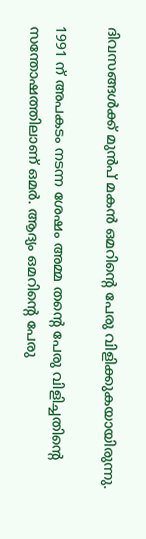ദിവസങ്ങള്‍ക്ക് മുന്‍പ് മകന്‍ ഒമറിന്റെ പേരു വിളിക്കുകയായിരുന്നു.

1991 ന് അപകടം നടന്ന ശേഷം അമ്മ തന്റെ പേരു വിളിച്ചതിന്റെ സന്തോഷത്തിലാണ് ഒമര്‍. ആദ്യം ഒമറിന്റെ പേരു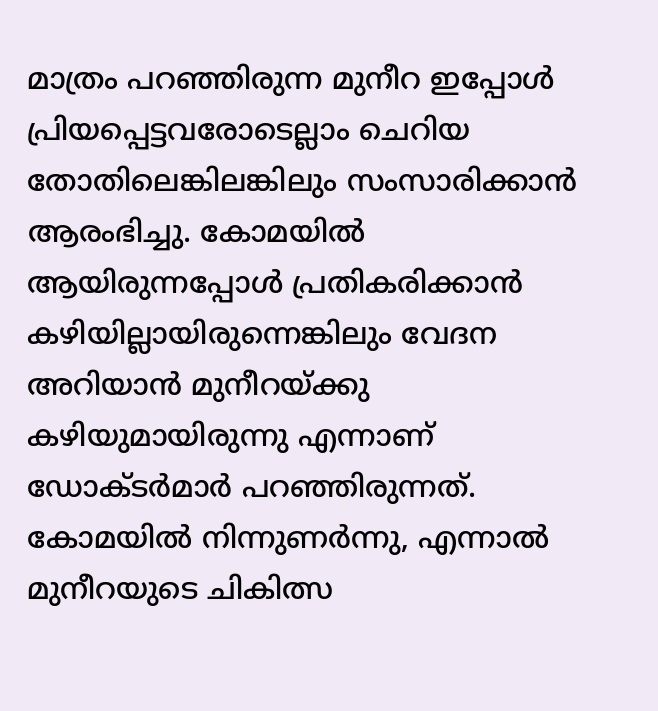മാത്രം പറഞ്ഞിരുന്ന മുനീറ ഇപ്പോള്‍ പ്രിയപ്പെട്ടവരോടെല്ലാം ചെറിയ തോതിലെങ്കിലങ്കിലും സംസാരിക്കാന്‍ ആരംഭിച്ചു. കോമയില്‍ ആയിരുന്നപ്പോള്‍ പ്രതികരിക്കാന്‍ കഴിയില്ലായിരുന്നെങ്കിലും വേദന അറിയാന്‍ മുനീറയ്ക്കു കഴിയുമായിരുന്നു എന്നാണ് ഡോക്ടര്‍മാര്‍ പറഞ്ഞിരുന്നത്. കോമയില്‍ നിന്നുണർന്നു, എന്നാൽ‌ മുനീറയുടെ ചികിത്സ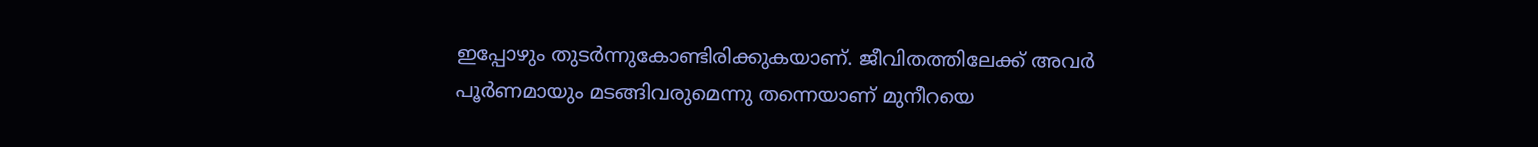ഇപ്പോഴും തുടര്‍ന്നുകോണ്ടിരിക്കുകയാണ്. ജീവിതത്തിലേക്ക് അവർ പൂർണമായും മടങ്ങിവരുമെന്നു തന്നെയാണ് മുനീറയെ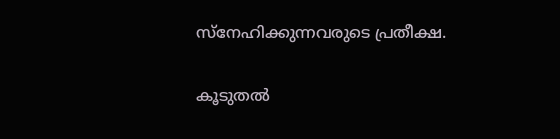സ്നേഹിക്കുന്നവരുടെ പ്രതീക്ഷ.

കൂടുതൽ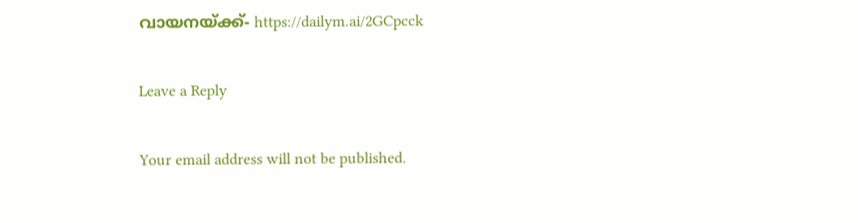വായനയ്ക്ക്- https://dailym.ai/2GCpcck

Leave a Reply

Your email address will not be published.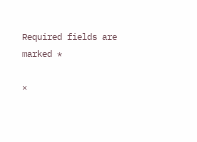Required fields are marked *

×